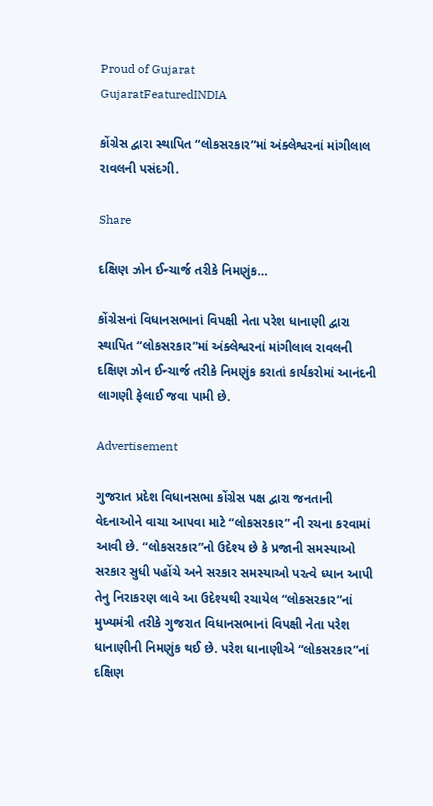Proud of Gujarat
GujaratFeaturedINDIA

કોંગ્રેસ દ્વારા સ્થાપિત “લોકસરકાર”માં અંક્લેશ્વરનાં માંગીલાલ રાવલની પસંદગી.

Share

દક્ષિણ ઝોન ઈન્ચાર્જ તરીકે નિમણુંક…

કોંગ્રેસનાં વિધાનસભાનાં વિપક્ષી નેતા પરેશ ધાનાણી દ્વારા સ્થાપિત “લોકસરકાર”માં અંક્લેશ્વરનાં માંગીલાલ રાવલની દક્ષિણ ઝોન ઈન્ચાર્જ તરીકે નિમણુંક કરાતાં કાર્યકરોમાં આનંદની લાગણી ફેલાઈ જવા પામી છે.

Advertisement

ગુજરાત પ્રદેશ વિધાનસભા કોંગ્રેસ પક્ષ દ્વારા જનતાની વેદનાઓને વાચા આપવા માટે “લોકસરકાર” ની રચના કરવામાં આવી છે. “લોકસરકાર”નો ઉદેશ્ય છે કે પ્રજાની સમસ્યાઓ સરકાર સુધી પહોંચે અને સરકાર સમસ્યાઓ પરત્વે ધ્યાન આપી તેનુ નિરાકરણ લાવે આ ઉદેશ્યથી રચાયેલ “લોકસરકાર”નાં મુખ્યમંત્રી તરીકે ગુજરાત વિધાનસભાનાં વિપક્ષી નેતા પરેશ ધાનાણીની નિમણુંક થઈ છે. પરેશ ધાનાણીએ “લોકસરકાર”નાં દક્ષિણ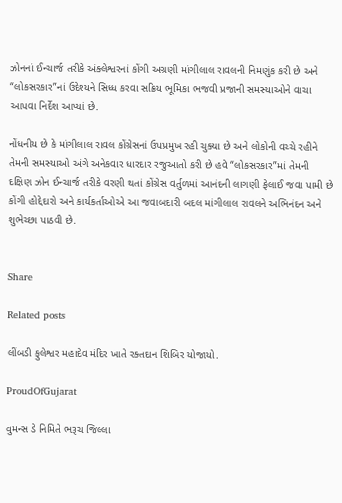ઝોનનાં ઈન્ચાર્જ તરીકે અંક્લેશ્વરનાં કોંગી અગ્રણી માંગીલાલ રાવલની નિમણુંક કરી છે અને “લોકસરકાર”નાં ઉદેશ્યને સિધ્ધ કરવા સક્રિય ભૂમિકા ભજવી પ્રજાની સમસ્યાઓને વાચા આપવા નિર્દેશ આપ્યાં છે.

નોંધનીય છે કે માંગીલાલ રાવલ કોંગ્રેસનાં ઉપપ્રમુખ રહી ચુક્યા છે અને લોકોની વચ્ચે રહીને તેમની સમસ્યાઓ અંગે અનેકવાર ધારદાર રજુઆતો કરી છે હવે “લોકસરકાર”માં તેમની દક્ષિણ ઝોન ઈન્ચાર્જ તરીકે વરણી થતાં કોંગ્રેસ વર્તુળમાં આનંદની લાગણી ફેલાઈ જવા પામી છે કોંગી હોદ્દેદારો અને કાર્યકર્તાઓએ આ જવાબદારી બદલ માંગીલાલ રાવલને અભિનંદન અને શુભેચ્છા પાઠવી છે.


Share

Related posts

લીંબડી ફુલેશ્વર મહાદેવ મંદિર ખાતે રક્તદાન શિબિર યોજાયો.

ProudOfGujarat

વુમન્સ ડે નિમિતે ભરૂચ જિલ્લા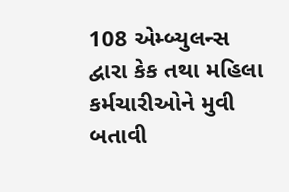108 એમ્બ્યુલન્સ દ્વારા કેક તથા મહિલા કર્મચારીઓને મુવી બતાવી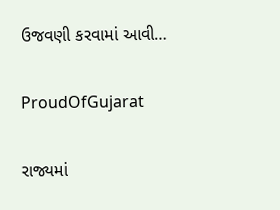ઉજવણી કરવામાં આવી…

ProudOfGujarat

રાજ્યમાં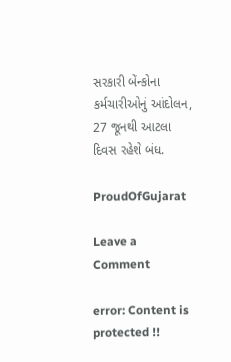સરકારી બેંન્કોના કર્મચારીઓનું આંદોલન, 27 જૂનથી આટલા દિવસ રહેશે બંધ.

ProudOfGujarat

Leave a Comment

error: Content is protected !!